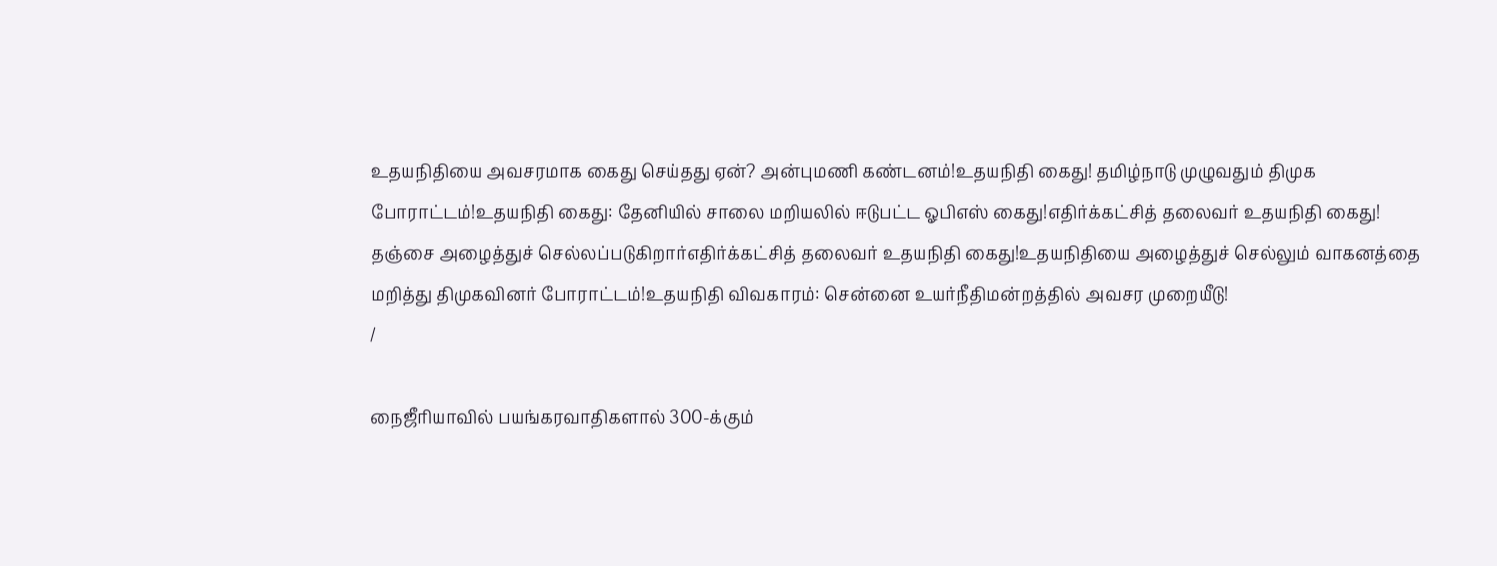உதயநிதியை அவசரமாக கைது செய்தது ஏன்? அன்புமணி கண்டனம்!உதயநிதி கைது! தமிழ்நாடு முழுவதும் திமுக போராட்டம்!உதயநிதி கைது: தேனியில் சாலை மறியலில் ஈடுபட்ட ஓபிஎஸ் கைது!எதிர்க்கட்சித் தலைவர் உதயநிதி கைது! தஞ்சை அழைத்துச் செல்லப்படுகிறார்எதிர்க்கட்சித் தலைவர் உதயநிதி கைது!உதயநிதியை அழைத்துச் செல்லும் வாகனத்தை மறித்து திமுகவினர் போராட்டம்!உதயநிதி விவகாரம்: சென்னை உயர்நீதிமன்றத்தில் அவசர முறையீடு!
/

நைஜீரியாவில் பயங்கரவாதிகளால் 300-க்கும்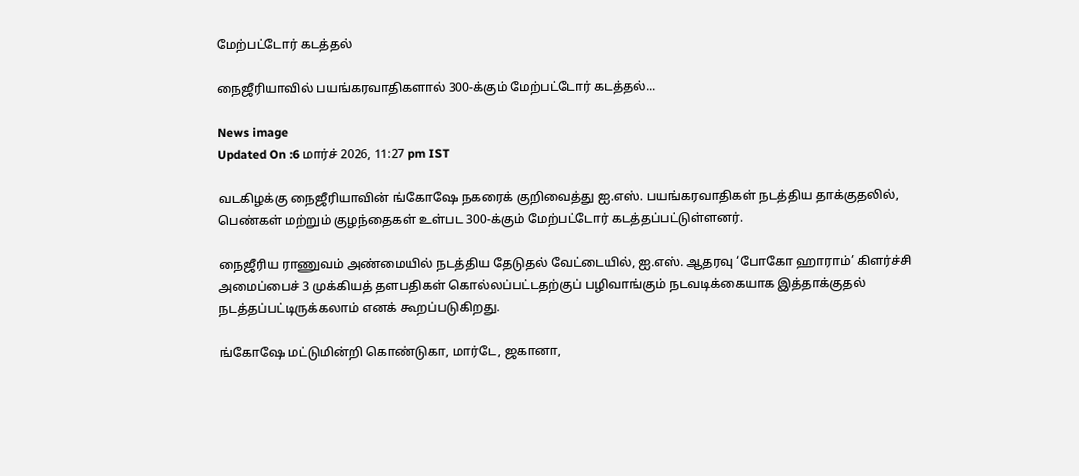மேற்பட்டோர் கடத்தல்

நைஜீரியாவில் பயங்கரவாதிகளால் 300-க்கும் மேற்பட்டோர் கடத்தல்...

News image
Updated On :6 மார்ச் 2026, 11:27 pm IST

வடகிழக்கு நைஜீரியாவின் ங்கோஷே நகரைக் குறிவைத்து ஐ.எஸ். பயங்கரவாதிகள் நடத்திய தாக்குதலில், பெண்கள் மற்றும் குழந்தைகள் உள்பட 300-க்கும் மேற்பட்டோர் கடத்தப்பட்டுள்ளனர்.

நைஜீரிய ராணுவம் அண்மையில் நடத்திய தேடுதல் வேட்டையில், ஐ.எஸ். ஆதரவு ‘போகோ ஹாராம்’ கிளர்ச்சி அமைப்பைச் 3 முக்கியத் தளபதிகள் கொல்லப்பட்டதற்குப் பழிவாங்கும் நடவடிக்கையாக இத்தாக்குதல் நடத்தப்பட்டிருக்கலாம் எனக் கூறப்படுகிறது.

ங்கோஷே மட்டுமின்றி கொண்டுகா, மார்டே, ஜகானா,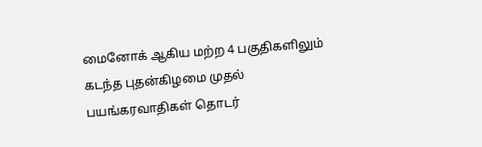மைனோக் ஆகிய மற்ற 4 பகுதிகளிலும் கடந்த புதன்கிழமை முதல் பயங்கரவாதிகள் தொடர்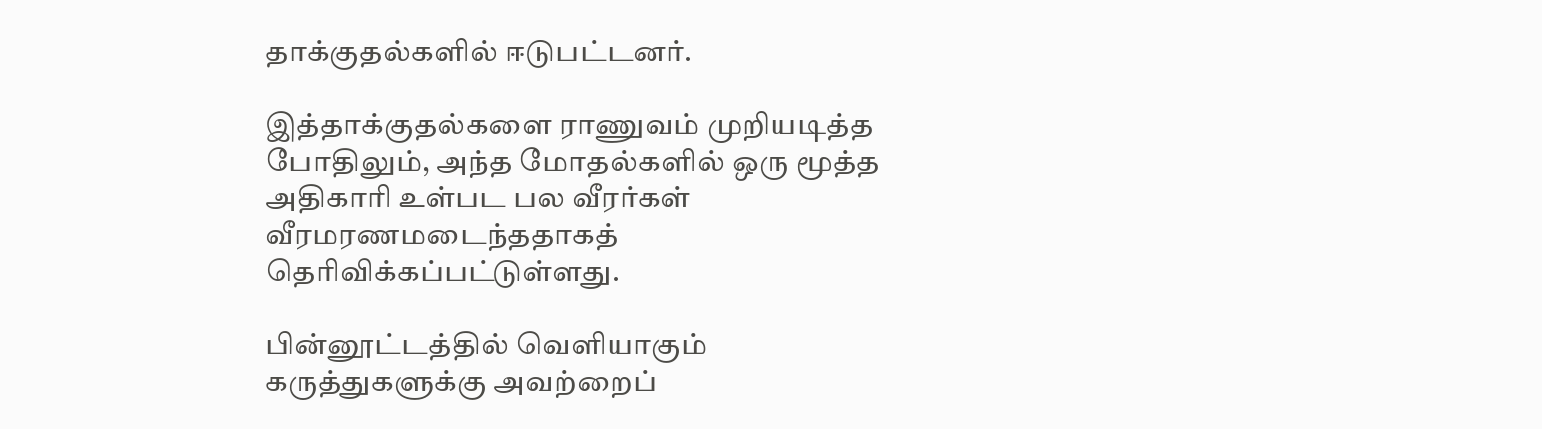தாக்குதல்களில் ஈடுபட்டனர்.

இத்தாக்குதல்களை ராணுவம் முறியடித்த போதிலும், அந்த மோதல்களில் ஒரு மூத்த அதிகாரி உள்பட பல வீரர்கள் வீரமரணமடைந்ததாகத் தெரிவிக்கப்பட்டுள்ளது.

பின்னூட்டத்தில் வெளியாகும் கருத்துகளுக்கு அவற்றைப்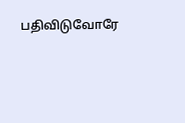பதிவிடுவோரே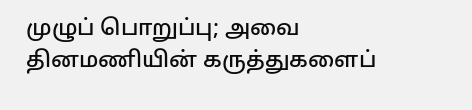முழுப் பொறுப்பு; அவை தினமணியின் கருத்துகளைப்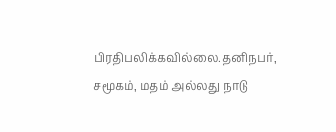பிரதிபலிக்கவில்லை.தனிநபர், சமூகம், மதம் அல்லது நாடு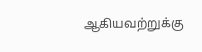ஆகியவற்றுக்கு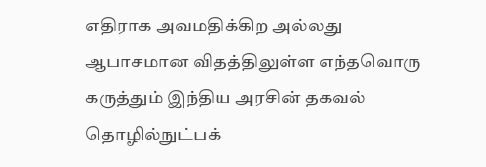எதிராக அவமதிக்கிற அல்லது ஆபாசமான விதத்திலுள்ள எந்தவொரு கருத்தும் இந்திய அரசின் தகவல் தொழில்நுட்பக்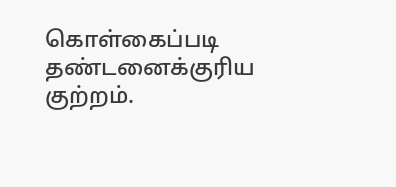கொள்கைப்படி தண்டனைக்குரிய குற்றம்.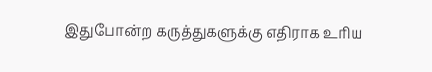இதுபோன்ற கருத்துகளுக்கு எதிராக உரிய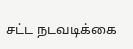சட்ட நடவடிக்கை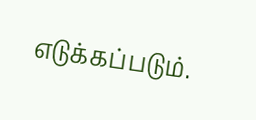எடுக்கப்படும்.